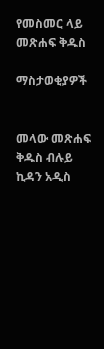የመስመር ላይ መጽሐፍ ቅዱስ

ማስታወቂያዎች


መላው መጽሐፍ ቅዱስ ብሉይ ኪዳን አዲስ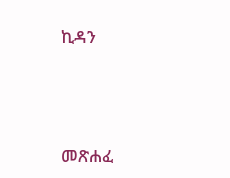ኪዳን




መጽሐፈ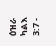ዕዝራ ካልእ 3:7 -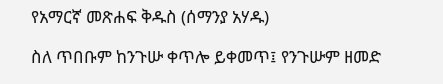የአማርኛ መጽሐፍ ቅዱስ (ሰማንያ አሃዱ)

ስለ ጥበቡም ከንጉሡ ቀጥሎ ይቀመጥ፤ የንጉሡም ዘመድ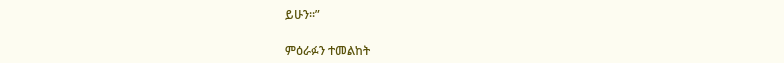ይሁን።”

ምዕራፉን ተመልከት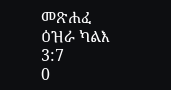መጽሐፈ ዕዝራ ካልእ 3:7
0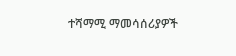ተሻማሚ ማመሳሰሪያዎች